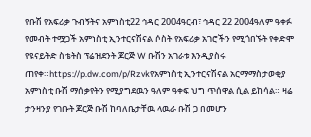የቡሽ የአፍሪቃ ጉብኝትና አምነስቲ22 ኅዳር 2004ዓርብ፣ ኅዳር 22 2004ዓለም ዓቀፉ የመብት ተሟጋች አምነስቲ ኢንተርናሽናል ሶስት የአፍሪቃ አገሮችን የሚጎበኙት የቀድሞ የዩናይትድ ስቴትስ ፕሬዝደንት ጆርጅ W ቡሽን አገራቱ እንዲያስሩ ጠየቀ።https://p.dw.com/p/Rzvkየአምነስቲ ኢንተርናሽናል አርማማስታወቂያ አምነስቲ ቡሽ ማሰቃየትን የሚያግደዉን ዓለም ዓቀፍ ህግ ጥሰዋል ሲል ይከሳል። ዛሬ ታንዛንያ የገቡት ጆርጅ ቡሽ ከባለቤታቸዉ ላዉራ ቡሽ ጋ በመሆን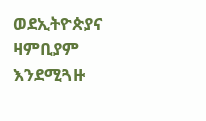ወደኢትዮጵያና ዛምቢያም እንደሚጓዙ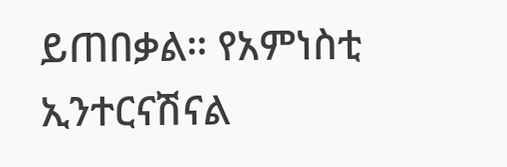ይጠበቃል። የአምነስቲ ኢንተርናሽናል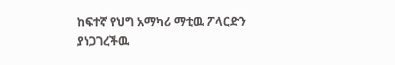ከፍተኛ የህግ አማካሪ ማቲዉ ፖላርድን ያነጋገረችዉ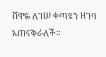ሸዋዬ ለገሠ ቀጣዩን ዘገባ አጠናቅራለች።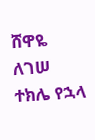ሸዋዬ ለገሠ ተክሌ የኋላ